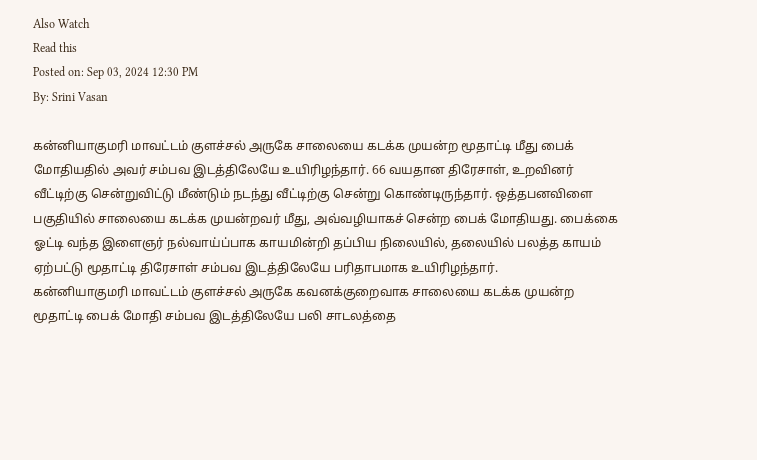Also Watch
Read this
Posted on: Sep 03, 2024 12:30 PM
By: Srini Vasan

கன்னியாகுமரி மாவட்டம் குளச்சல் அருகே சாலையை கடக்க முயன்ற மூதாட்டி மீது பைக்
மோதியதில் அவர் சம்பவ இடத்திலேயே உயிரிழந்தார். 66 வயதான திரேசாள், உறவினர்
வீட்டிற்கு சென்றுவிட்டு மீண்டும் நடந்து வீட்டிற்கு சென்று கொண்டிருந்தார். ஒத்தபனவிளை
பகுதியில் சாலையை கடக்க முயன்றவர் மீது, அவ்வழியாகச் சென்ற பைக் மோதியது. பைக்கை
ஓட்டி வந்த இளைஞர் நல்வாய்ப்பாக காயமின்றி தப்பிய நிலையில், தலையில் பலத்த காயம்
ஏற்பட்டு மூதாட்டி திரேசாள் சம்பவ இடத்திலேயே பரிதாபமாக உயிரிழந்தார்.
கன்னியாகுமரி மாவட்டம் குளச்சல் அருகே கவனக்குறைவாக சாலையை கடக்க முயன்ற
மூதாட்டி பைக் மோதி சம்பவ இடத்திலேயே பலி சாடலத்தை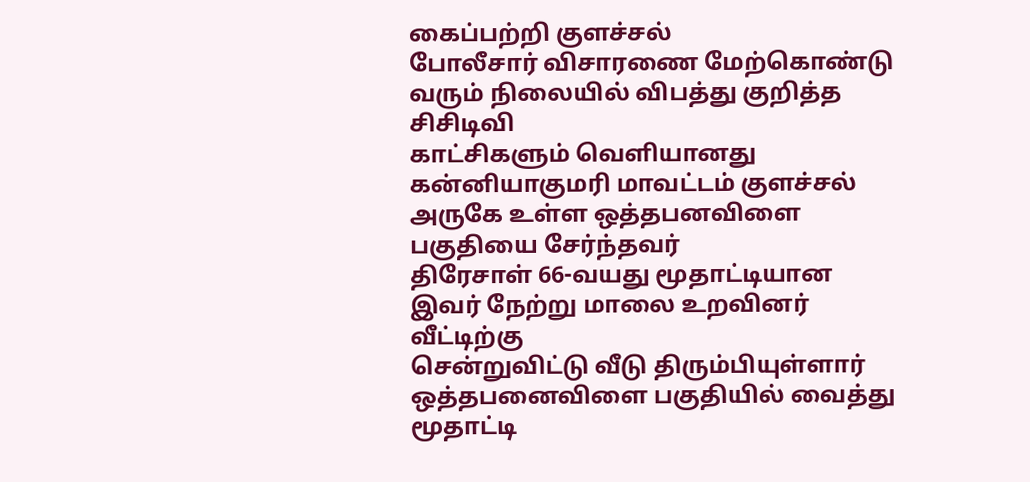கைப்பற்றி குளச்சல்
போலீசார் விசாரணை மேற்கொண்டு வரும் நிலையில் விபத்து குறித்த சிசிடிவி
காட்சிகளும் வெளியானது
கன்னியாகுமரி மாவட்டம் குளச்சல் அருகே உள்ள ஒத்தபனவிளை பகுதியை சேர்ந்தவர்
திரேசாள் 66-வயது மூதாட்டியான இவர் நேற்று மாலை உறவினர் வீட்டிற்கு
சென்றுவிட்டு வீடு திரும்பியுள்ளார்
ஒத்தபனைவிளை பகுதியில் வைத்து மூதாட்டி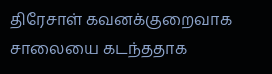திரேசாள் கவனக்குறைவாக சாலையை கடந்ததாக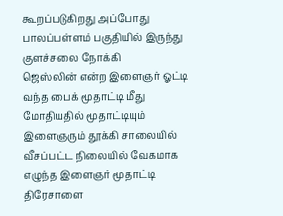கூறப்படுகிறது அப்போது பாலப்பள்ளம் பகுதியில் இருந்து குளச்சலை நோக்கி
ஜெஸ்லின் என்ற இளைஞர் ஓட்டி வந்த பைக் மூதாட்டி மீது மோதியதில் மூதாட்டியும்
இளைஞரும் தூக்கி சாலையில் வீசப்பட்ட நிலையில் வேகமாக எழுந்த இளைஞர் மூதாட்டி
திரேசாளை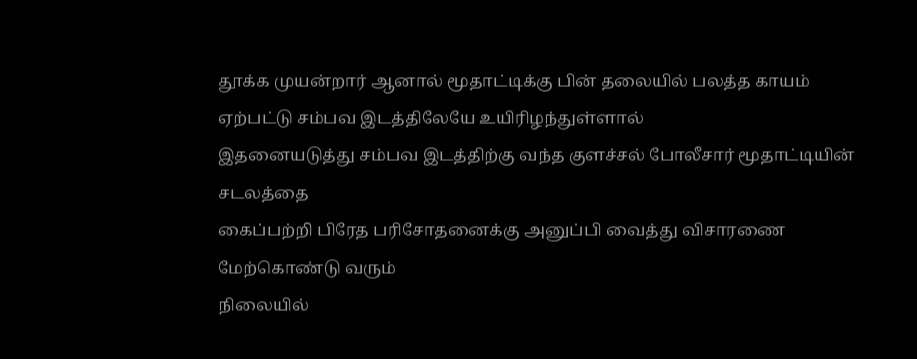தூக்க முயன்றார் ஆனால் மூதாட்டிக்கு பின் தலையில் பலத்த காயம்
ஏற்பட்டு சம்பவ இடத்திலேயே உயிரிழந்துள்ளால்
இதனையடுத்து சம்பவ இடத்திற்கு வந்த குளச்சல் போலீசார் மூதாட்டியின் சடலத்தை
கைப்பற்றி பிரேத பரிசோதனைக்கு அனுப்பி வைத்து விசாரணை மேற்கொண்டு வரும்
நிலையில்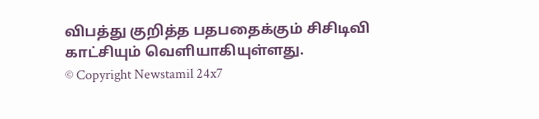விபத்து குறித்த பதபதைக்கும் சிசிடிவி காட்சியும் வெளியாகியுள்ளது.
© Copyright Newstamil 24x7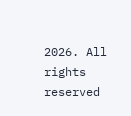2026. All rights reserved